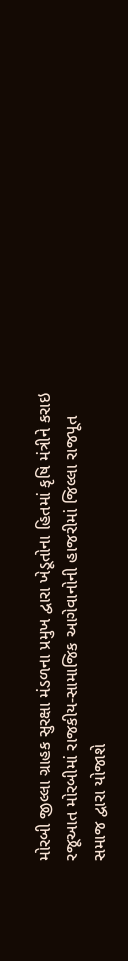મોરબી જીલ્લા ગ્રાહક સુરક્ષા મંડળના પ્રમુખ દ્વારા ખેડૂતોના હિતમાં કૃષિ મંત્રીને કરાઇ રજૂઆત મોરબીમાં રાજકીય-સામાજિક આગેવાનોની હાજરીમાં જિલ્લા રાજપૂત સમાજ દ્વારા યોજાશે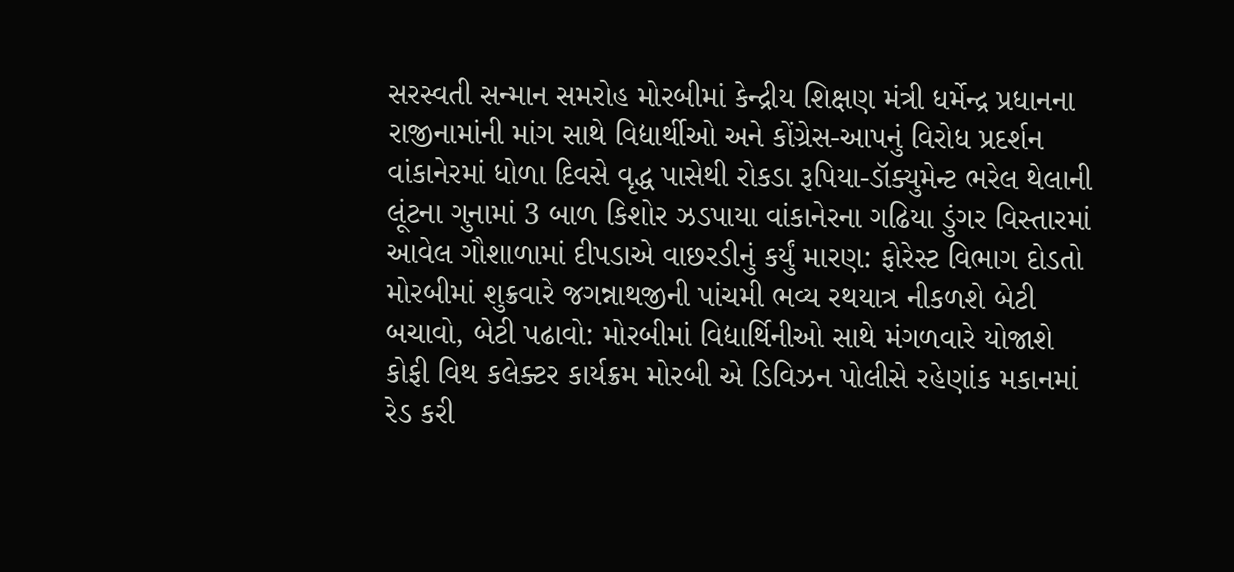સરસ્વતી સન્માન સમરોહ મોરબીમાં કેન્દ્રીય શિક્ષણ મંત્રી ધર્મેન્દ્ર પ્રધાનના રાજીનામાંની માંગ સાથે વિદ્યાર્થીઓ અને કોંગ્રેસ-આપનું વિરોધ પ્રદર્શન વાંકાનેરમાં ધોળા દિવસે વૃદ્ધ પાસેથી રોકડા રૂપિયા-ડૉક્યુમેન્ટ ભરેલ થેલાની લૂંટના ગુનામાં 3 બાળ કિશોર ઝડપાયા વાંકાનેરના ગઢિયા ડુંગર વિસ્તારમાં આવેલ ગૌશાળામાં દીપડાએ વાછરડીનું કર્યું મારણ: ફોરેસ્ટ વિભાગ દોડતો મોરબીમાં શુક્રવારે જગન્નાથજીની પાંચમી ભવ્ય રથયાત્ર નીકળશે બેટી બચાવો, બેટી પઢાવો: મોરબીમાં વિદ્યાર્થિનીઓ સાથે મંગળવારે યોજાશે કોફી વિથ કલેક્ટર કાર્યક્રમ મોરબી એ ડિવિઝન પોલીસે રહેણાંક મકાનમાં રેડ કરી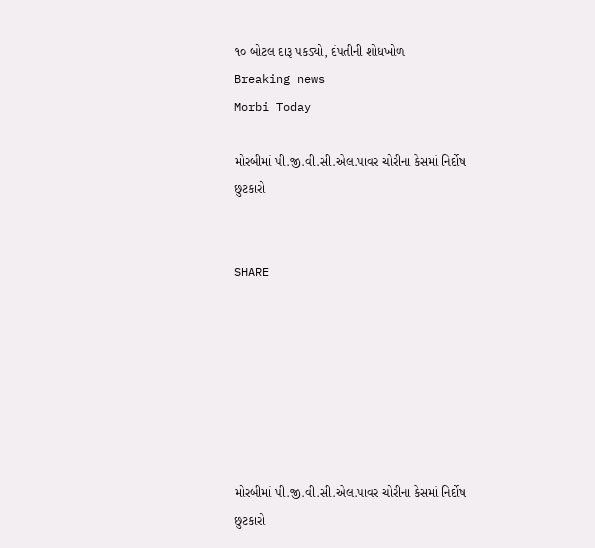૧૦ બોટલ દારૂ પકડ્યો, દંપતીની શોધખોળ
Breaking news
Morbi Today

મોરબીમાં પી.જી.વી.સી.એલ.પાવર ચોરીના કેસમાં નિર્દોષ છુટકારો


SHARE







મોરબીમાં પી.જી.વી.સી.એલ.પાવર ચોરીના કેસમાં નિર્દોષ છુટકારો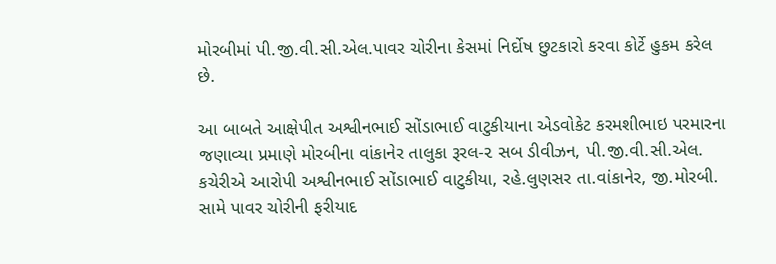મોરબીમાં પી.જી.વી.સી.એલ.પાવર ચોરીના કેસમાં નિર્દોષ છુટકારો કરવા કોર્ટે હુકમ કરેલ છે.

આ બાબતે આક્ષેપીત અશ્વીનભાઈ સોંડાભાઈ વાટુકીયાના એડવોકેટ કરમશીભાઇ પરમારના જણાવ્યા પ્રમાણે મોરબીના વાંકાનેર તાલુકા રૂરલ-૨ સબ ડીવીઝન, પી.જી.વી.સી.એલ. કચેરીએ આરોપી અશ્વીનભાઈ સોંડાભાઈ વાટુકીયા, રહે.લુણસર તા.વાંકાનેર, જી.મોરબી. સામે પાવર ચોરીની ફરીયાદ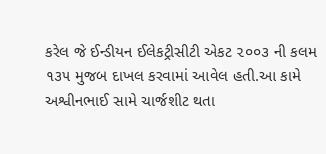કરેલ જે ઈન્ડીયન ઈલેકટ્રીસીટી એકટ ૨૦૦૩ ની કલમ ૧૩૫ મુજબ દાખલ કરવામાં આવેલ હતી.આ કામે અશ્વીનભાઈ સામે ચાર્જશીટ થતા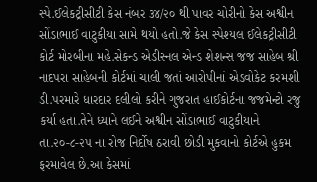સ્પે.ઈલેકટ્રીસીટી કેસ નંબર ૩૪/૨૦ થી પાવર ચોરીનો કેસ અશ્વીન સોંડાભાઈ વાટુકીયા સામે થયો હતો.જે કેસ સ્પેશ્યલ ઈલેકટ્રીસીટી કોર્ટ મોરબીના મહે.સેકન્ડ એડીસ્નલ એન્ડ શેશન્સ જજ સાહેબ શ્રી નાદપરા સાહેબની કોર્ટમાં ચાલી જતાં આરોપીનાં એડવોકેટ કરમશી ડી.પરમારે ધારદાર દલીલો કરીને ગુજરાત હાઈકોર્ટના જજમેન્ટો રજુ કર્યા હતા.તેને ધ્યાને લઈને અશ્વીન સોંડાભાઈ વાટુકીયાને તા.૨૦-૮-૨૫ ના રોજ નિર્દોષ ઠરાવી છોડી મુકવાનો કોર્ટએ હુકમ ફરમાવેલ છે.આ કેસમાં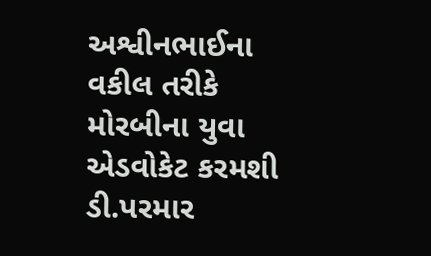અશ્વીનભાઈના વકીલ તરીકે મોરબીના યુવા એડવોકેટ કરમશી ડી.પરમાર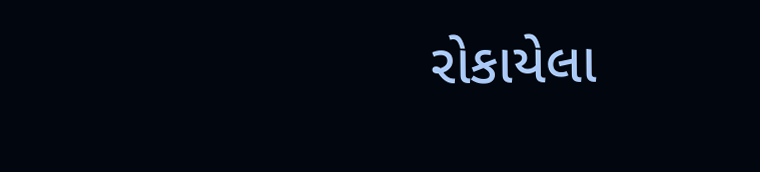રોકાયેલા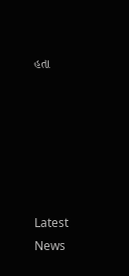હતા






Latest News